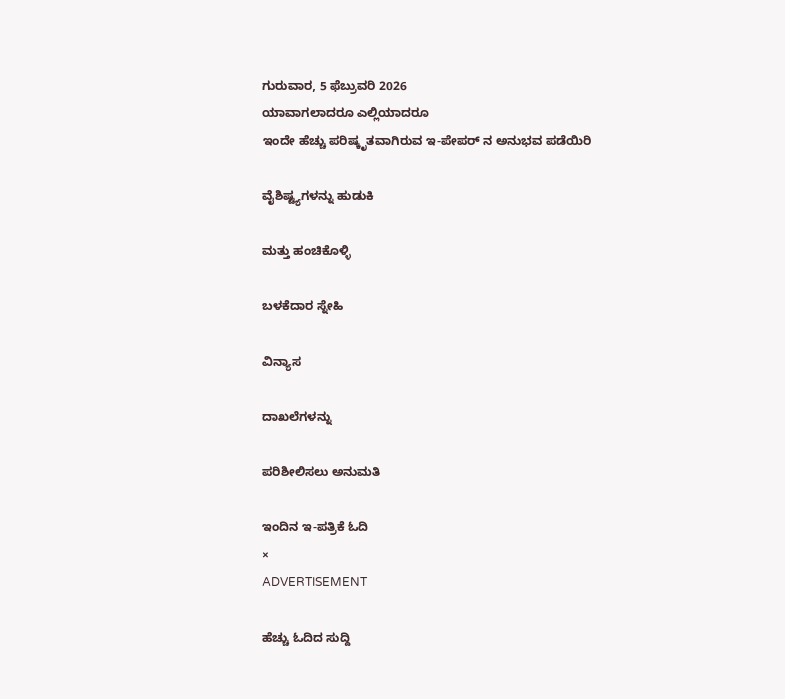ಗುರುವಾರ, 5 ಫೆಬ್ರುವರಿ 2026
ಯಾವಾಗಲಾದರೂ ಎಲ್ಲಿಯಾದರೂ
ಇಂದೇ ಹೆಚ್ಚು ಪರಿಷ್ಕೃತವಾಗಿರುವ ಇ-ಪೇಪರ್ ನ ಅನುಭವ ಪಡೆಯಿರಿ

ವೈಶಿಷ್ಟ್ಯಗಳನ್ನು ಹುಡುಕಿ

ಮತ್ತು ಹಂಚಿಕೊಳ್ಳಿ

ಬಳಕೆದಾರ ಸ್ನೇಹಿ

ವಿನ್ಯಾಸ

ದಾಖಲೆಗಳನ್ನು

ಪರಿಶೀಲಿಸಲು ಅನುಮತಿ

ಇಂದಿನ ಇ-ಪತ್ರಿಕೆ ಓದಿ
×
ADVERTISEMENT

ಹೆಚ್ಚು ಓದಿದ ಸುದ್ದಿ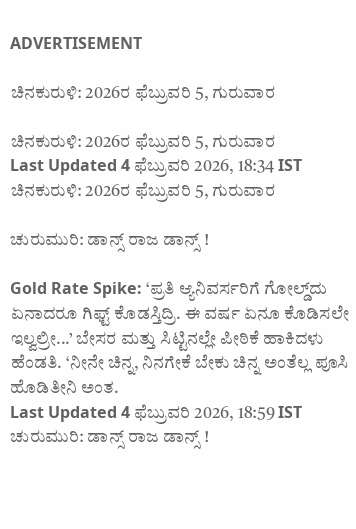ADVERTISEMENT

ಚಿನಕುರುಳಿ: 2026ರ ಫೆಬ್ರುವರಿ 5, ಗುರುವಾರ

ಚಿನಕುರುಳಿ: 2026ರ ಫೆಬ್ರುವರಿ 5, ಗುರುವಾರ
Last Updated 4 ಫೆಬ್ರುವರಿ 2026, 18:34 IST
ಚಿನಕುರುಳಿ: 2026ರ ಫೆಬ್ರುವರಿ 5, ಗುರುವಾರ

ಚುರುಮುರಿ: ಡಾನ್ಸ್‌ ರಾಜ ಡಾನ್ಸ್ !

Gold Rate Spike: ‘ಪ್ರತಿ ಆ್ಯನಿವರ್ಸರಿಗೆ ಗೋಲ್ಡ್‌ದು ಏನಾದರೂ‌ ಗಿಫ್ಟ್ ಕೊಡಸ್ತಿದ್ರಿ. ಈ ವರ್ಷ ಏನೂ ಕೊಡಿಸಲೇ ಇಲ್ವಲ್ರೀ...’ ಬೇಸರ ಮತ್ತು ಸಿಟ್ಟಿನಲ್ಲೇ ಪೀಠಿಕೆ ಹಾಕಿದಳು ಹೆಂಡತಿ. ‘ನೀನೇ ಚಿನ್ನ, ನಿನಗೇಕೆ ಬೇಕು ಚಿನ್ನ ಅಂತೆಲ್ಲ ಪೂಸಿ ಹೊಡಿತೀನಿ ಅಂತ.
Last Updated 4 ಫೆಬ್ರುವರಿ 2026, 18:59 IST
ಚುರುಮುರಿ: ಡಾನ್ಸ್‌ ರಾಜ ಡಾನ್ಸ್ !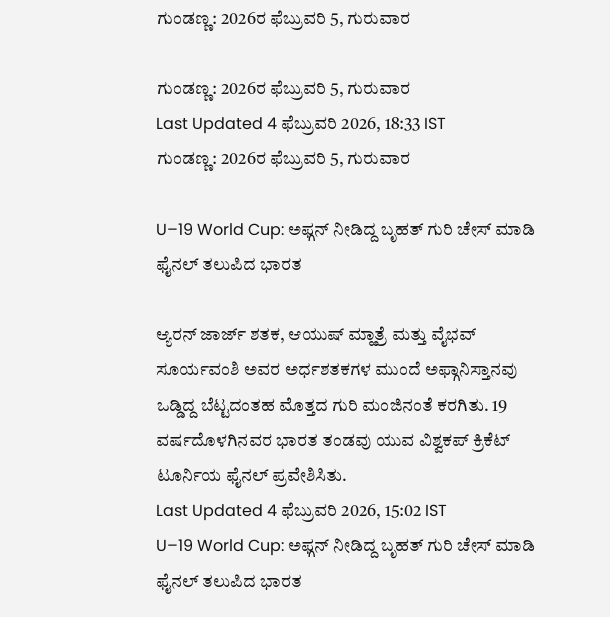ಗುಂಡಣ್ಣ: 2026ರ ಫೆಬ್ರುವರಿ 5, ಗುರುವಾರ

ಗುಂಡಣ್ಣ: 2026ರ ಫೆಬ್ರುವರಿ 5, ಗುರುವಾರ
Last Updated 4 ಫೆಬ್ರುವರಿ 2026, 18:33 IST
ಗುಂಡಣ್ಣ: 2026ರ ಫೆಬ್ರುವರಿ 5, ಗುರುವಾರ

U–19 World Cup: ಅಫ್ಗನ್ ನೀಡಿದ್ದ ಬೃಹತ್ ಗುರಿ ಚೇಸ್ ಮಾಡಿ ಫೈನಲ್ ತಲುಪಿದ ಭಾರತ

ಆ್ಯರನ್ ಜಾರ್ಜ್ ಶತಕ, ಆಯುಷ್ ಮ್ಹಾತ್ರೆ ಮತ್ತು ವೈಭವ್ ಸೂರ್ಯವಂಶಿ ಅವರ ಅರ್ಧಶತಕಗಳ ಮುಂದೆ ಅಫ್ಗಾನಿಸ್ತಾನವು ಒಡ್ಡಿದ್ದ ಬೆಟ್ಟದಂತಹ ಮೊತ್ತದ ಗುರಿ ಮಂಜಿನಂತೆ ಕರಗಿತು. 19 ವರ್ಷದೊಳಗಿನವರ ಭಾರತ ತಂಡವು ಯುವ ವಿಶ್ವಕಪ್ ಕ್ರಿಕೆಟ್ ಟೂರ್ನಿಯ ಫೈನಲ್ ಪ್ರವೇಶಿಸಿತು.
Last Updated 4 ಫೆಬ್ರುವರಿ 2026, 15:02 IST
U–19 World Cup: ಅಫ್ಗನ್ ನೀಡಿದ್ದ ಬೃಹತ್ ಗುರಿ ಚೇಸ್ ಮಾಡಿ ಫೈನಲ್ ತಲುಪಿದ ಭಾರತ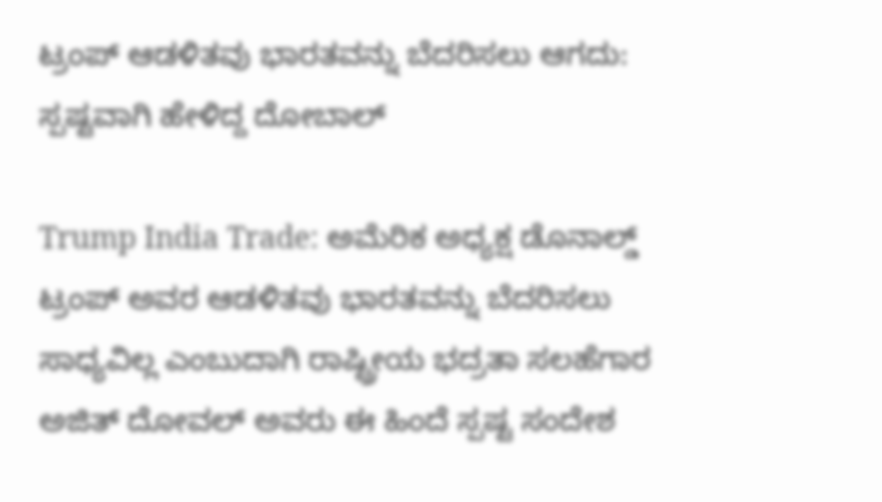ಟ್ರಂಪ್ ಆಡಳಿತವು ಭಾರತವನ್ನು ಬೆದರಿಸಲು ಆಗದು: ಸ್ಪಷ್ಟವಾಗಿ ಹೇಳಿದ್ದ ದೋಬಾಲ್

Trump India Trade: ಅಮೆರಿಕ ಅಧ್ಯಕ್ಷ ಡೊನಾಲ್ಡ್‌ ಟ್ರಂಪ್ ಅವರ ಆಡಳಿತವು ಭಾರತವನ್ನು ಬೆದರಿಸಲು ಸಾಧ್ಯವಿಲ್ಲ ಎಂಬುದಾಗಿ ರಾಷ್ಟ್ರೀಯ ಭದ್ರತಾ ಸಲಹೆಗಾರ ಅಜಿತ್ ದೋವಲ್ ಅವರು ಈ ಹಿಂದೆ ಸ್ಪಷ್ಟ ಸಂದೇಶ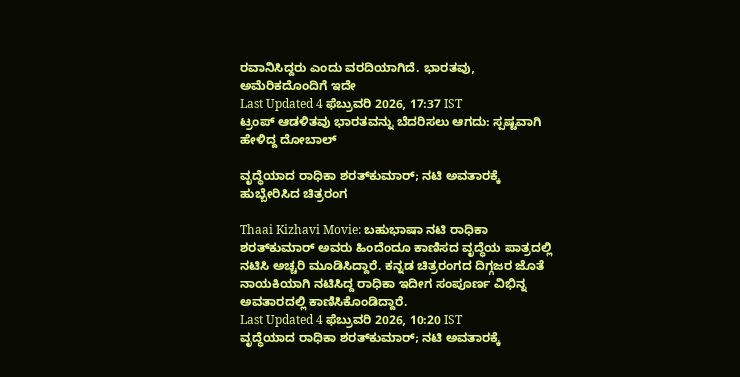ರವಾನಿಸಿದ್ದರು ಎಂದು ವರದಿಯಾಗಿದೆ. ಭಾರತವು, ಅಮೆರಿಕದೊಂದಿಗೆ ಇದೇ
Last Updated 4 ಫೆಬ್ರುವರಿ 2026, 17:37 IST
ಟ್ರಂಪ್ ಆಡಳಿತವು ಭಾರತವನ್ನು ಬೆದರಿಸಲು ಆಗದು: ಸ್ಪಷ್ಟವಾಗಿ ಹೇಳಿದ್ದ ದೋಬಾಲ್

ವೃದ್ಧೆಯಾದ ರಾಧಿಕಾ ಶರತ್‌ಕುಮಾರ್; ನಟಿ ಅವತಾರಕ್ಕೆ ಹುಬ್ಬೇರಿಸಿದ ಚಿತ್ರರಂಗ

Thaai Kizhavi Movie: ಬಹುಭಾಷಾ ನಟಿ ರಾಧಿಕಾ ಶರತ್‌ಕುಮಾರ್ ಅವರು ಹಿಂದೆಂದೂ ಕಾಣಿಸದ ವೃದ್ಧೆಯ ಪಾತ್ರದಲ್ಲಿ ನಟಿಸಿ ಅಚ್ಚರಿ ಮೂಡಿಸಿದ್ದಾರೆ. ಕನ್ನಡ ಚಿತ್ರರಂಗದ ದಿಗ್ಗಜರ ಜೊತೆ ನಾಯಕಿಯಾಗಿ ನಟಿಸಿದ್ದ ರಾಧಿಕಾ ಇದೀಗ ಸಂಪೂರ್ಣ ವಿಭಿನ್ನ ಅವತಾರದಲ್ಲಿ ಕಾಣಿಸಿಕೊಂಡಿದ್ದಾರೆ.
Last Updated 4 ಫೆಬ್ರುವರಿ 2026, 10:20 IST
ವೃದ್ಧೆಯಾದ ರಾಧಿಕಾ ಶರತ್‌ಕುಮಾರ್; ನಟಿ ಅವತಾರಕ್ಕೆ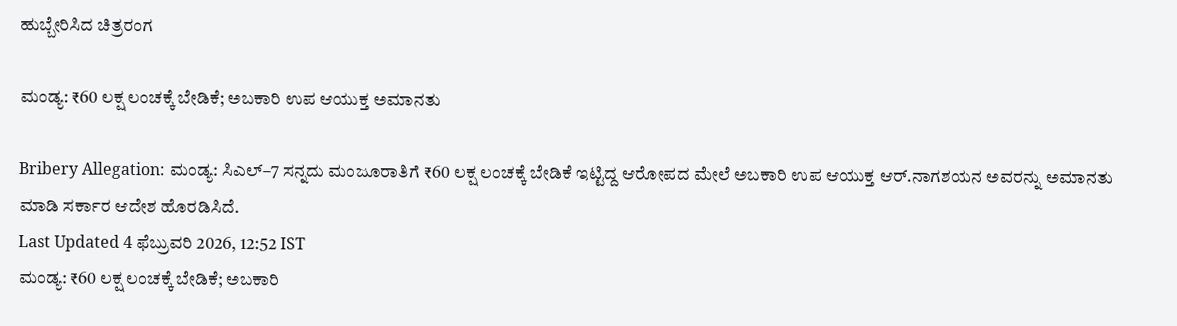ಹುಬ್ಬೇರಿಸಿದ ಚಿತ್ರರಂಗ

ಮಂಡ್ಯ: ₹60 ಲಕ್ಷ ಲಂಚಕ್ಕೆ ಬೇಡಿಕೆ; ಅಬಕಾರಿ ಉಪ ಆಯುಕ್ತ ಅಮಾನತು

Bribery Allegation: ಮಂಡ್ಯ: ಸಿಎಲ್‌–7 ಸನ್ನದು ಮಂಜೂರಾತಿಗೆ ₹60 ಲಕ್ಷ ಲಂಚಕ್ಕೆ ಬೇಡಿಕೆ ಇಟ್ಟಿದ್ದ ಆರೋಪದ ಮೇಲೆ ಅಬಕಾರಿ ಉಪ ಆಯುಕ್ತ ಆರ್‌.ನಾಗಶಯನ ಅವರನ್ನು ಅಮಾನತು ಮಾಡಿ ಸರ್ಕಾರ ಆದೇಶ ಹೊರಡಿಸಿದೆ.
Last Updated 4 ಫೆಬ್ರುವರಿ 2026, 12:52 IST
ಮಂಡ್ಯ: ₹60 ಲಕ್ಷ ಲಂಚಕ್ಕೆ ಬೇಡಿಕೆ; ಅಬಕಾರಿ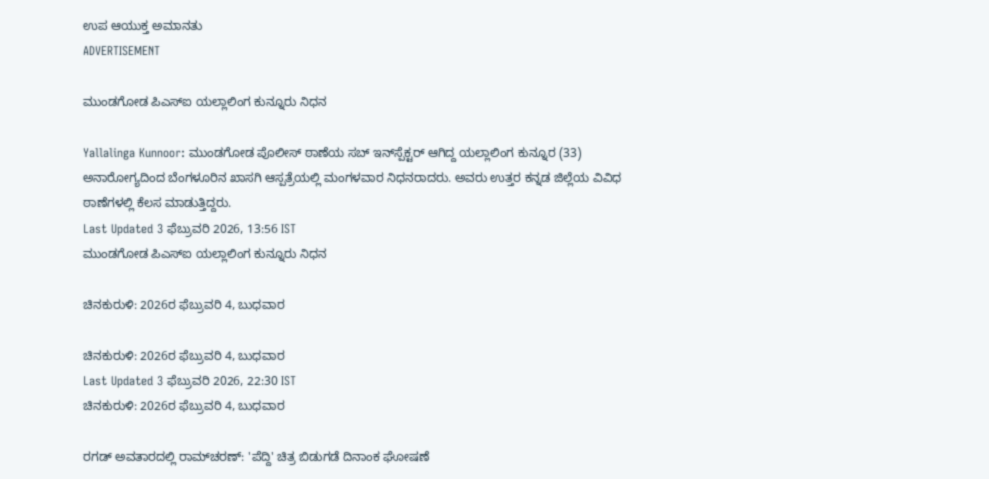ಉಪ ಆಯುಕ್ತ ಅಮಾನತು
ADVERTISEMENT

ಮುಂಡಗೋಡ ಪಿಎಸ್‌ಐ ಯಲ್ಲಾಲಿಂಗ ಕುನ್ನೂರು ನಿಧನ

Yallalinga Kunnoor: ಮುಂಡಗೋಡ ಪೊಲೀಸ್ ಠಾಣೆಯ ಸಬ್ ಇನ್‌ಸ್ಪೆಕ್ಟರ್ ಆಗಿದ್ದ ಯಲ್ಲಾಲಿಂಗ ಕುನ್ನೂರ (33) ಅನಾರೋಗ್ಯದಿಂದ ಬೆಂಗಳೂರಿನ ಖಾಸಗಿ ಆಸ್ಪತ್ರೆಯಲ್ಲಿ ಮಂಗಳವಾರ ನಿಧನರಾದರು. ಅವರು ಉತ್ತರ ಕನ್ನಡ ಜಿಲ್ಲೆಯ ವಿವಿಧ ಠಾಣೆಗಳಲ್ಲಿ ಕೆಲಸ ಮಾಡುತ್ತಿದ್ದರು.
Last Updated 3 ಫೆಬ್ರುವರಿ 2026, 13:56 IST
ಮುಂಡಗೋಡ ಪಿಎಸ್‌ಐ ಯಲ್ಲಾಲಿಂಗ ಕುನ್ನೂರು ನಿಧನ

ಚಿನಕುರುಳಿ: 2026ರ ಫೆಬ್ರುವರಿ 4, ಬುಧವಾರ

ಚಿನಕುರುಳಿ: 2026ರ ಫೆಬ್ರುವರಿ 4, ಬುಧವಾರ
Last Updated 3 ಫೆಬ್ರುವರಿ 2026, 22:30 IST
ಚಿನಕುರುಳಿ: 2026ರ ಫೆಬ್ರುವರಿ 4, ಬುಧವಾರ

ರಗಡ್‌ ಅವತಾರದಲ್ಲಿ ರಾಮ್‌ಚರಣ್: 'ಪೆದ್ದಿ' ಚಿತ್ರ ಬಿಡುಗಡೆ ದಿನಾಂಕ ಘೋಷಣೆ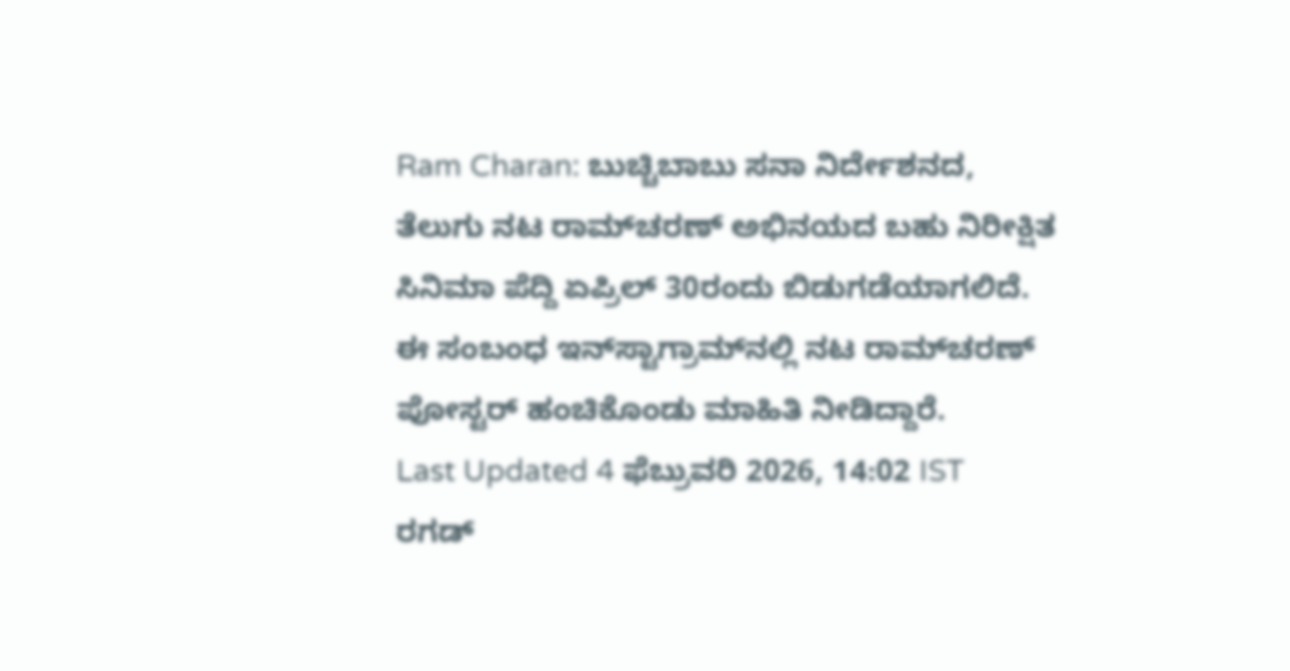Ram Charan: ಬುಚ್ಚಿಬಾಬು ಸನಾ ನಿರ್ದೇಶನದ, ತೆಲುಗು ನಟ ರಾಮ್‌ಚರಣ್‌ ಅಭಿನಯದ ಬಹು ನಿರೀಕ್ಷಿತ ಸಿನಿಮಾ ‍ಪೆದ್ದಿ ಏಪ್ರಿಲ್‌ 30ರಂದು ಬಿಡುಗಡೆಯಾಗಲಿದೆ. ಈ ಸಂಬಂಧ ಇನ್‌ಸ್ಟಾಗ್ರಾಮ್‌ನಲ್ಲಿ ನಟ ರಾಮ್‌ಚರಣ್ ಪೋಸ್ಟರ್‌ ಹಂಚಿಕೊಂಡು ಮಾಹಿತಿ ನೀಡಿದ್ದಾರೆ.
Last Updated 4 ಫೆಬ್ರುವರಿ 2026, 14:02 IST
ರಗಡ್‌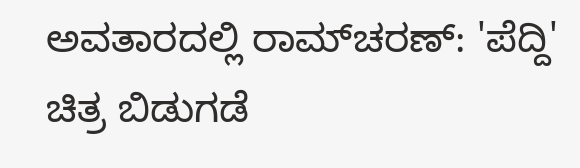ಅವತಾರದಲ್ಲಿ ರಾಮ್‌ಚರಣ್: 'ಪೆದ್ದಿ' ಚಿತ್ರ ಬಿಡುಗಡೆ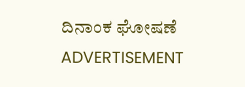ದಿನಾಂಕ ಘೋಷಣೆ
ADVERTISEMENT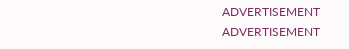ADVERTISEMENT
ADVERTISEMENT